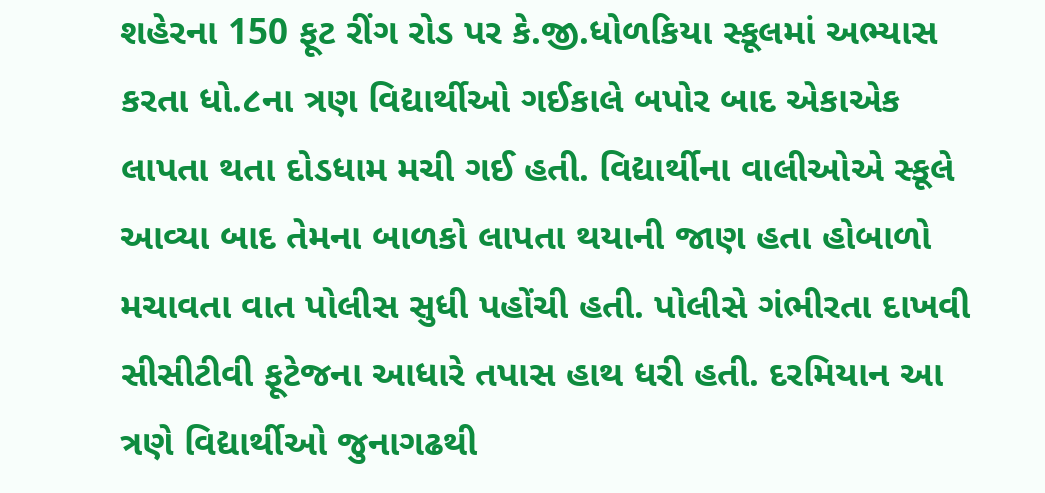શહેરના 150 ફૂટ રીંગ રોડ પર કે.જી.ધોળકિયા સ્કૂલમાં અભ્યાસ કરતા ધો.૮ના ત્રણ વિદ્યાર્થીઓ ગઈકાલે બપોર બાદ એકાએક લાપતા થતા દોડધામ મચી ગઈ હતી. વિદ્યાર્થીના વાલીઓએ સ્કૂલે આવ્યા બાદ તેમના બાળકો લાપતા થયાની જાણ હતા હોબાળો મચાવતા વાત પોલીસ સુધી પહોંચી હતી. પોલીસે ગંભીરતા દાખવી સીસીટીવી ફૂટેજના આધારે તપાસ હાથ ધરી હતી. દરમિયાન આ ત્રણે વિદ્યાર્થીઓ જુનાગઢથી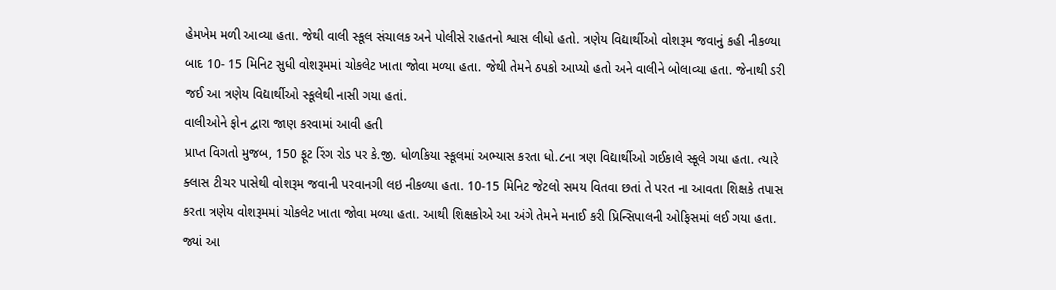હેમખેમ મળી આવ્યા હતા. જેથી વાલી સ્કૂલ સંચાલક અને પોલીસે રાહતનો શ્વાસ લીધો હતો. ત્રણેય વિદ્યાર્થીઓ વોશરૂમ જવાનું કહી નીકળ્યા બાદ 10- 15 મિનિટ સુધી વોશરૂમમાં ચોકલેટ ખાતા જોવા મળ્યા હતા. જેથી તેમને ઠપકો આપ્યો હતો અને વાલીને બોલાવ્યા હતા. જેનાથી ડરી જઈ આ ત્રણેય વિદ્યાર્થીઓ સ્કૂલેથી નાસી ગયા હતાં.
વાલીઓને ફોન દ્વારા જાણ કરવામાં આવી હતી
પ્રાપ્ત વિગતો મુજબ, 150 ફૂટ રિંગ રોડ પર કે.જી. ધોળકિયા સ્કૂલમાં અભ્યાસ કરતા ધો.૮ના ત્રણ વિદ્યાર્થીઓ ગઈકાલે સ્કૂલે ગયા હતા. ત્યારે ક્લાસ ટીચર પાસેથી વોશરૂમ જવાની પરવાનગી લઇ નીકળ્યા હતા. 10-15 મિનિટ જેટલો સમય વિતવા છતાં તે પરત ના આવતા શિક્ષકે તપાસ કરતા ત્રણેય વોશરૂમમાં ચોકલેટ ખાતા જોવા મળ્યા હતા. આથી શિક્ષકોએ આ અંગે તેમને મનાઈ કરી પ્રિન્સિપાલની ઓફિસમાં લઈ ગયા હતા. જ્યાં આ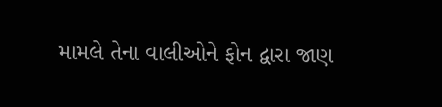મામલે તેના વાલીઓને ફોન દ્વારા જાણ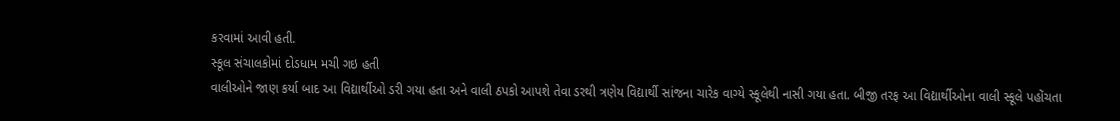કરવામાં આવી હતી.
સ્કૂલ સંચાલકોમાં દોડધામ મચી ગઇ હતી
વાલીઓને જાણ કર્યા બાદ આ વિદ્યાર્થીઓ ડરી ગયા હતા અને વાલી ઠપકો આપશે તેવા ડરથી ત્રણેય વિદ્યાર્થી સાંજના ચારેક વાગ્યે સ્કૂલેથી નાસી ગયા હતા. બીજી તરફ આ વિદ્યાર્થીઓના વાલી સ્કૂલે પહોંચતા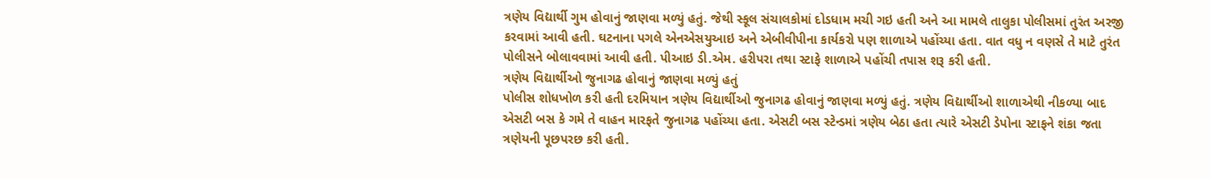ત્રણેય વિદ્યાર્થી ગુમ હોવાનું જાણવા મળ્યું હતું. જેથી સ્કૂલ સંચાલકોમાં દોડધામ મચી ગઇ હતી અને આ મામલે તાલુકા પોલીસમાં તુરંત અરજી કરવામાં આવી હતી. ઘટનાના પગલે એનએસયુઆઇ અને એબીવીપીના કાર્યકરો પણ શાળાએ પહોંચ્યા હતા. વાત વધુ ન વણસે તે માટે તુરંત પોલીસને બોલાવવામાં આવી હતી. પીઆઇ ડી.એમ. હરીપરા તથા સ્ટાફે શાળાએ પહોંચી તપાસ શરૂ કરી હતી.
ત્રણેય વિદ્યાર્થીઓ જુનાગઢ હોવાનું જાણવા મળ્યું હતું
પોલીસ શોધખોળ કરી હતી દરમિયાન ત્રણેય વિદ્યાર્થીઓ જુનાગઢ હોવાનું જાણવા મળ્યું હતું. ત્રણેય વિદ્યાર્થીઓ શાળાએથી નીકળ્યા બાદ એસટી બસ કે ગમે તે વાહન મારફતે જુનાગઢ પહોંચ્યા હતા. એસટી બસ સ્ટેન્ડમાં ત્રણેય બેઠા હતા ત્યારે એસટી ડેપોના સ્ટાફને શંકા જતા ત્રણેયની પૂછપરછ કરી હતી.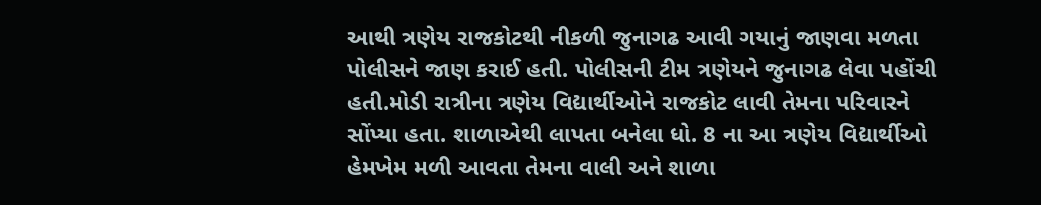આથી ત્રણેય રાજકોટથી નીકળી જુનાગઢ આવી ગયાનું જાણવા મળતા પોલીસને જાણ કરાઈ હતી. પોલીસની ટીમ ત્રણેયને જુનાગઢ લેવા પહોંચી હતી.મોડી રાત્રીના ત્રણેય વિદ્યાર્થીઓને રાજકોટ લાવી તેમના પરિવારને સોંપ્યા હતા. શાળાએથી લાપતા બનેલા ધો. 8 ના આ ત્રણેય વિદ્યાર્થીઓ હેમખેમ મળી આવતા તેમના વાલી અને શાળા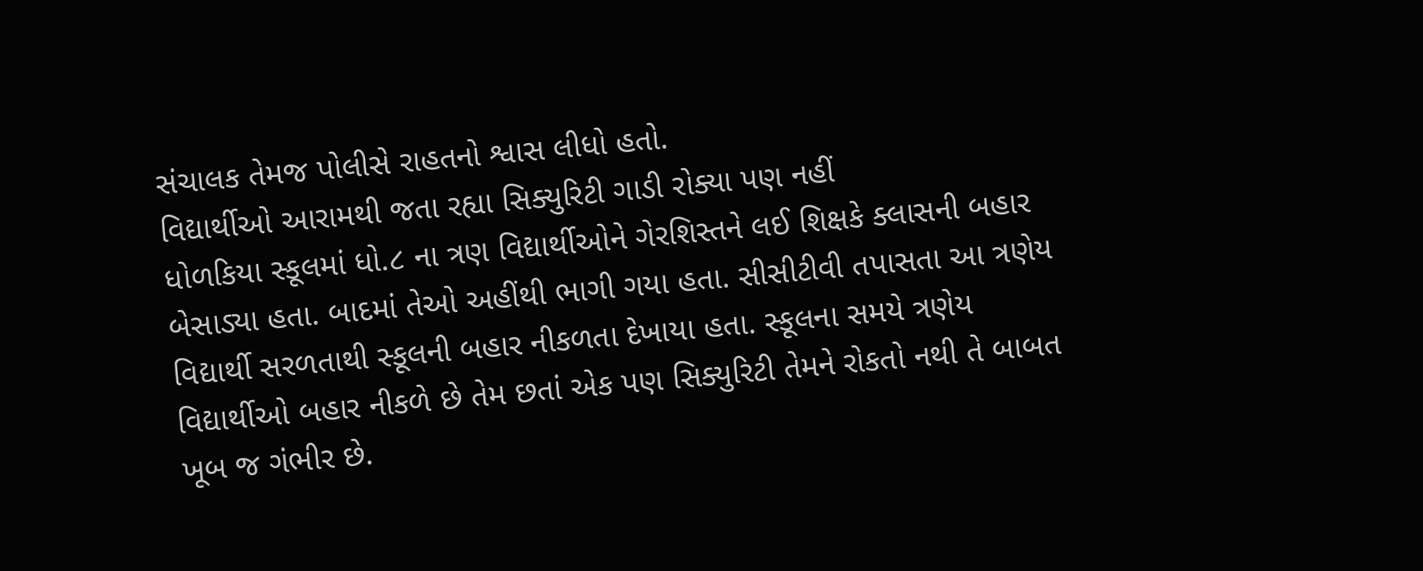સંચાલક તેમજ પોલીસે રાહતનો શ્વાસ લીધો હતો.
વિદ્યાર્થીઓ આરામથી જતા રહ્યા સિક્યુરિટી ગાડી રોક્યા પણ નહીં
ધોળકિયા સ્કૂલમાં ધો.૮ ના ત્રણ વિદ્યાર્થીઓને ગેરશિસ્તને લઈ શિક્ષકે ક્લાસની બહાર બેસાડ્યા હતા. બાદમાં તેઓ અહીંથી ભાગી ગયા હતા. સીસીટીવી તપાસતા આ ત્રણેય વિદ્યાર્થી સરળતાથી સ્કૂલની બહાર નીકળતા દેખાયા હતા. સ્કૂલના સમયે ત્રણેય વિદ્યાર્થીઓ બહાર નીકળે છે તેમ છતાં એક પણ સિક્યુરિટી તેમને રોકતો નથી તે બાબત ખૂબ જ ગંભીર છે.